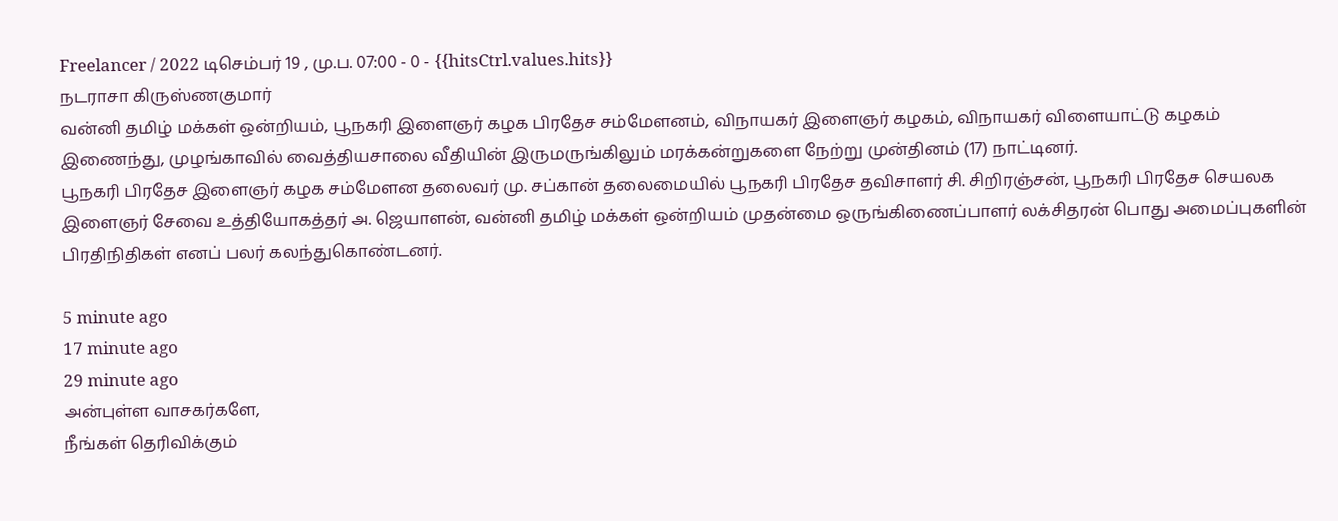Freelancer / 2022 டிசெம்பர் 19 , மு.ப. 07:00 - 0 - {{hitsCtrl.values.hits}}
நடராசா கிருஸ்ணகுமார்
வன்னி தமிழ் மக்கள் ஒன்றியம், பூநகரி இளைஞர் கழக பிரதேச சம்மேளனம், விநாயகர் இளைஞர் கழகம், விநாயகர் விளையாட்டு கழகம் இணைந்து, முழங்காவில் வைத்தியசாலை வீதியின் இருமருங்கிலும் மரக்கன்றுகளை நேற்று முன்தினம் (17) நாட்டினர்.
பூநகரி பிரதேச இளைஞர் கழக சம்மேளன தலைவர் மு. சப்கான் தலைமையில் பூநகரி பிரதேச தவிசாளர் சி. சிறிரஞ்சன், பூநகரி பிரதேச செயலக இளைஞர் சேவை உத்தியோகத்தர் அ. ஜெயாளன், வன்னி தமிழ் மக்கள் ஒன்றியம் முதன்மை ஒருங்கிணைப்பாளர் லக்சிதரன் பொது அமைப்புகளின் பிரதிநிதிகள் எனப் பலர் கலந்துகொண்டனர்.

5 minute ago
17 minute ago
29 minute ago
அன்புள்ள வாசகர்களே,
நீங்கள் தெரிவிக்கும்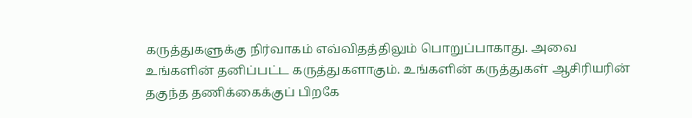கருத்துகளுக்கு நிர்வாகம் எவ்விதத்திலும் பொறுப்பாகாது. அவை உங்களின் தனிப்பட்ட கருத்துகளாகும். உங்களின் கருத்துகள் ஆசிரியரின் தகுந்த தணிக்கைக்குப் பிறகே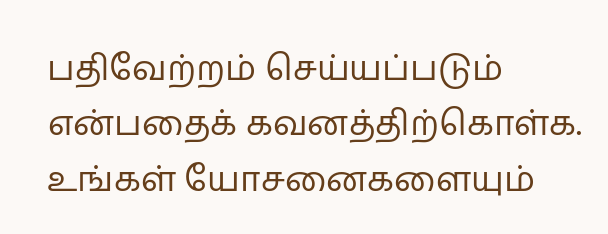பதிவேற்றம் செய்யப்படும் என்பதைக் கவனத்திற்கொள்க. உங்கள் யோசனைகளையும்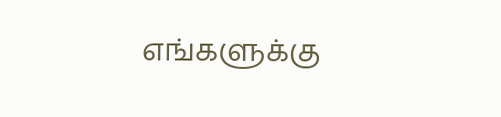எங்களுக்கு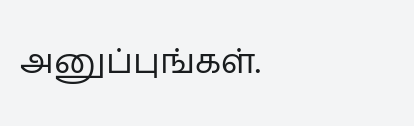அனுப்புங்கள்.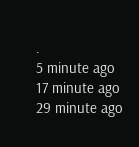.
5 minute ago
17 minute ago
29 minute ago